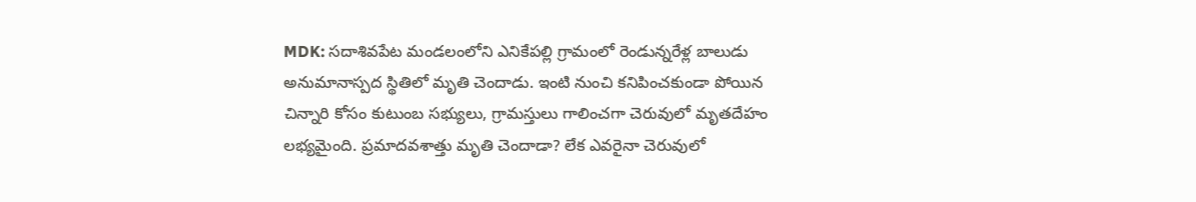MDK: సదాశివపేట మండలంలోని ఎనికేపల్లి గ్రామంలో రెండున్నరేళ్ల బాలుడు అనుమానాస్పద స్థితిలో మృతి చెందాడు. ఇంటి నుంచి కనిపించకుండా పోయిన చిన్నారి కోసం కుటుంబ సభ్యులు, గ్రామస్తులు గాలించగా చెరువులో మృతదేహం లభ్యమైంది. ప్రమాదవశాత్తు మృతి చెందాడా? లేక ఎవరైనా చెరువులో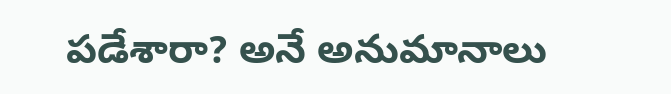పడేశారా? అనే అనుమానాలు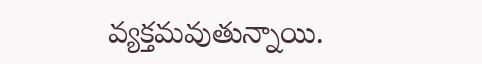వ్యక్తమవుతున్నాయి.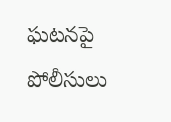ఘటనపై పోలీసులు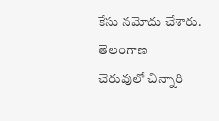కేసు నమోదు చేశారు.
తెలంగాణ
చెరువులో చిన్నారి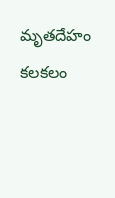మృతదేహం కలకలం